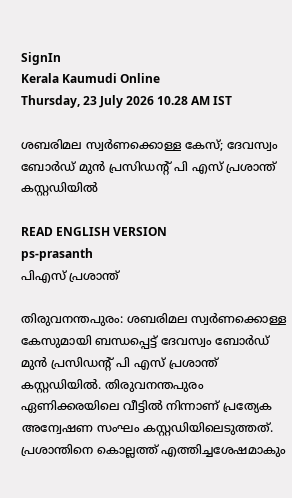SignIn
Kerala Kaumudi Online
Thursday, 23 July 2026 10.28 AM IST

ശബരിമല സ്വർണക്കൊള്ള കേസ്; ദേവസ്വം ബോർഡ് മുൻ പ്രസിഡന്റ് പി എസ് പ്രശാന്ത് കസ്റ്റഡിയിൽ

READ ENGLISH VERSION
ps-prasanth
പിഎസ് പ്രശാന്ത്

തിരുവനന്തപുരം: ശബരിമല സ്വർണക്കൊള്ള കേസുമായി ബന്ധപ്പെട്ട് ദേവസ്വം ബോർഡ് മുൻ പ്രസിഡന്റ് പി എസ്‌ പ്രശാന്ത് കസ്റ്റഡിയിൽ. തിരുവനന്തപുരം ഏണിക്കരയിലെ വീട്ടിൽ നിന്നാണ് പ്രത്യേക അന്വേഷണ സംഘം കസ്റ്റഡിയിലെടുത്തത്. പ്രശാന്തിനെ കൊല്ലത്ത് എത്തിച്ചശേഷമാകും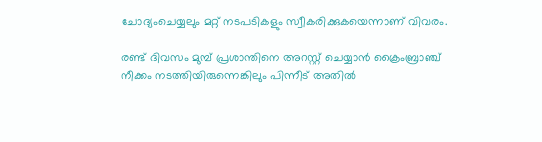ചോദ്യംചെയ്യലും മറ്റ് നടപടികളും സ്വീകരിക്കുകയെന്നാണ് വിവരം.

രണ്ട് ദിവസം മുമ്പ് പ്രശാന്തിനെ അറസ്റ്റ് ചെയ്യാൻ ക്രൈംബ്രാഞ്ച് നീക്കം നടത്തിയിരുന്നെങ്കിലും പിന്നീട് അതിൽ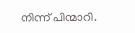നിന്ന് പിന്മാറി.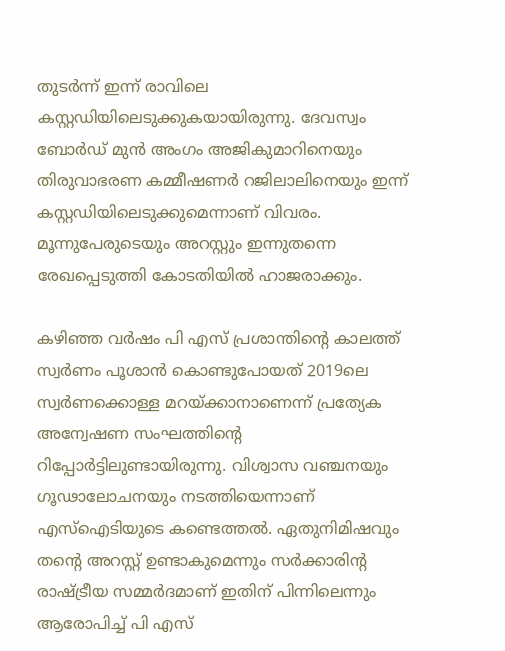തുടർന്ന് ഇന്ന് രാവിലെ കസ്റ്റഡിയിലെടുക്കുകയായിരുന്നു. ദേവസ്വം ബോർഡ് മുൻ അംഗം അജികുമാറിനെയും തിരുവാഭരണ കമ്മീഷണർ റജിലാലിനെയും ഇന്ന് കസ്റ്റഡിയിലെടുക്കുമെന്നാണ് വിവരം. മൂന്നുപേരുടെയും അറസ്റ്റും ഇന്നുതന്നെ രേഖപ്പെടുത്തി കോടതിയിൽ ഹാജരാക്കും.

കഴിഞ്ഞ വർഷം പി എസ് പ്രശാന്തിന്റെ കാലത്ത് സ്വർണം പൂശാൻ കൊണ്ടുപോയത് 2019ലെ സ്വർണക്കൊള്ള മറയ്‌ക്കാനാണെന്ന് പ്രത്യേക അന്വേഷണ സംഘത്തിന്റെ റിപ്പോർട്ടിലുണ്ടായിരുന്നു. വിശ്വാസ വഞ്ചനയും ഗൂഢാലോചനയും നടത്തിയെന്നാണ് എസ്‌ഐടിയുടെ കണ്ടെത്തൽ. ഏതുനിമിഷവും തന്റെ അറസ്റ്റ് ഉണ്ടാകുമെന്നും സർക്കാരിന്റ രാഷ്‌ട്രീയ സമ്മർദമാണ് ഇതിന് പിന്നിലെന്നും ആരോപിച്ച് പി എസ്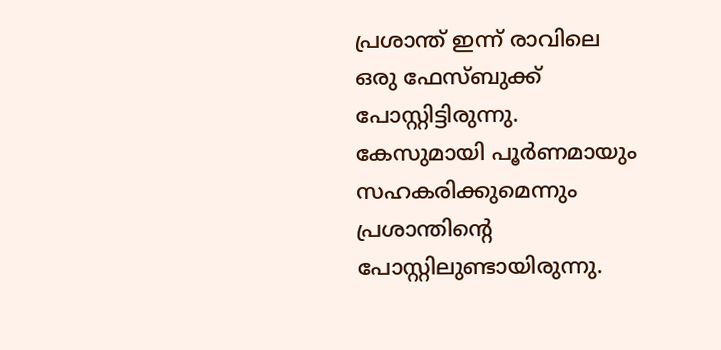പ്രശാന്ത് ഇന്ന് രാവിലെ ഒരു ഫേസ്‌ബുക്ക് പോസ്റ്റിട്ടിരുന്നു. കേസുമായി പൂർണമായും സഹകരിക്കുമെന്നും പ്രശാന്തിന്റെ പോസ്റ്റിലുണ്ടായിരുന്നു.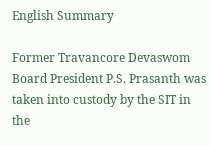English Summary

Former Travancore Devaswom Board President P.S. Prasanth was taken into custody by the SIT in the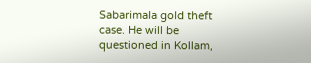Sabarimala gold theft case. He will be questioned in Kollam,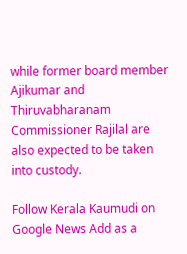while former board member Ajikumar and Thiruvabharanam Commissioner Rajilal are also expected to be taken into custody.

Follow Kerala Kaumudi on Google News Add as a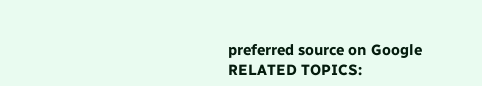preferred source on Google
RELATED TOPICS: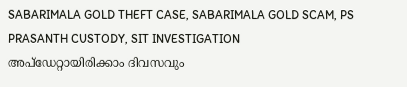SABARIMALA GOLD THEFT CASE, SABARIMALA GOLD SCAM, PS PRASANTH CUSTODY, SIT INVESTIGATION
അപ്ഡേറ്റായിരിക്കാം ദിവസവും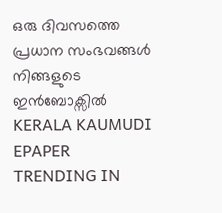ഒരു ദിവസത്തെ പ്രധാന സംഭവങ്ങൾ നിങ്ങളുടെ ഇൻബോക്സിൽ
KERALA KAUMUDI EPAPER
TRENDING IN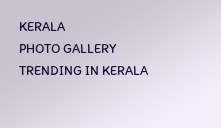KERALA
PHOTO GALLERY
TRENDING IN KERALA